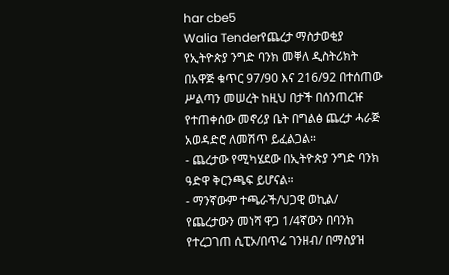har cbe5
Walia Tenderየጨረታ ማስታወቂያ
የኢትዮጵያ ንግድ ባንክ መቐለ ዲስትሪክት በአዋጅ ቁጥር 97/90 እና 216/92 በተሰጠው ሥልጣን መሠረት ከዚህ በታች በሰንጠረዡ የተጠቀሰው መኖሪያ ቤት በግልፅ ጨረታ ሓራጅ አወዳድሮ ለመሽጥ ይፈልጋል።
- ጨረታው የሚካሄደው በኢትዮጵያ ንግድ ባንክ ዓድዋ ቅርንጫፍ ይሆናል።
- ማንኛውም ተጫራች/ህጋዊ ወኪል/ የጨረታውን መነሻ ዋጋ 1/4ኛውን በባንክ የተረጋገጠ ሲፒኦ/በጥሬ ገንዘብ/ በማስያዝ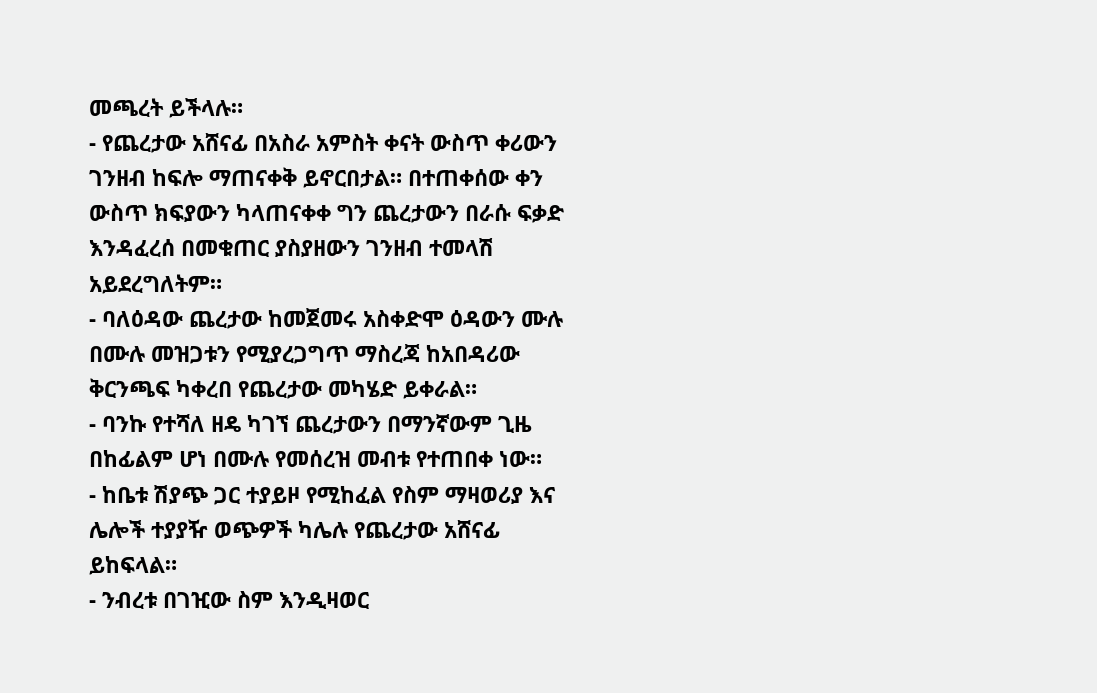መጫረት ይችላሉ።
- የጨረታው አሸናፊ በአስራ አምስት ቀናት ውስጥ ቀሪውን ገንዘብ ከፍሎ ማጠናቀቅ ይኖርበታል። በተጠቀሰው ቀን ውስጥ ክፍያውን ካላጠናቀቀ ግን ጨረታውን በራሱ ፍቃድ እንዳፈረሰ በመቁጠር ያስያዘውን ገንዘብ ተመላሽ አይደረግለትም።
- ባለዕዳው ጨረታው ከመጀመሩ አስቀድሞ ዕዳውን ሙሉ በሙሉ መዝጋቱን የሚያረጋግጥ ማስረጃ ከአበዳሪው ቅርንጫፍ ካቀረበ የጨረታው መካሄድ ይቀራል።
- ባንኩ የተሻለ ዘዴ ካገኘ ጨረታውን በማንኛውም ጊዜ በከፊልም ሆነ በሙሉ የመሰረዝ መብቱ የተጠበቀ ነው።
- ከቤቱ ሽያጭ ጋር ተያይዞ የሚከፈል የስም ማዛወሪያ እና ሌሎች ተያያዥ ወጭዎች ካሌሉ የጨረታው አሸናፊ ይከፍላል።
- ንብረቱ በገዢው ስም እንዲዛወር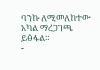ባንኩ ለሚመለከተው አካል ማረጋገጫ ይፅፋል።
-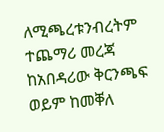ለሚጫረቱንብረትም ተጨማሪ መረጃ ከአበዳሪው ቅርንጫፍ ወይም ከመቐለ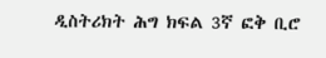ዲስትሪክት ሕግ ክፍል 3ኛ ፎቅ ቢሮ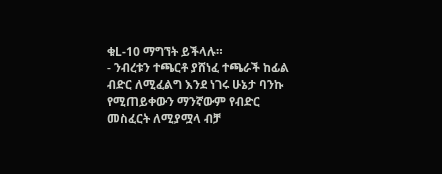ቁL-10 ማግኘት ይችላሉ።
- ንብረቱን ተጫርቶ ያሸነፈ ተጫራች ከፊል ብድር ለሚፈልግ እንደ ነገሩ ሁኔታ ባንኩ የሚጠይቀውን ማንኛውም የብድር መስፈርት ለሚያሟላ ብቻ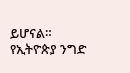ይሆናል።
የኢትዮጵያ ንግድ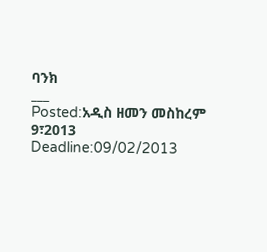ባንክ
___
Posted:አዲስ ዘመን መስከረም 9፣2013
Deadline:09/02/2013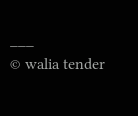___
© walia tender